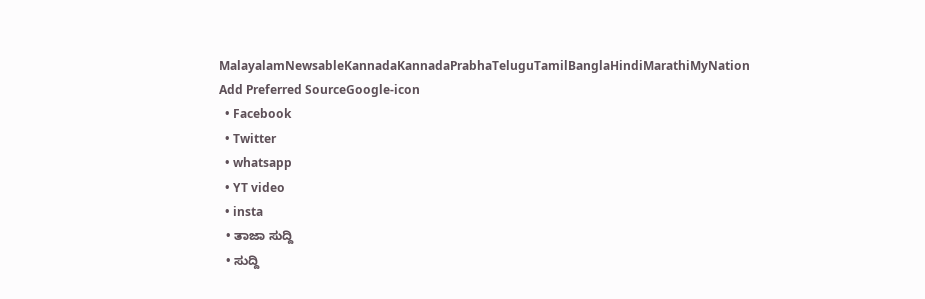MalayalamNewsableKannadaKannadaPrabhaTeluguTamilBanglaHindiMarathiMyNation
Add Preferred SourceGoogle-icon
  • Facebook
  • Twitter
  • whatsapp
  • YT video
  • insta
  • ತಾಜಾ ಸುದ್ದಿ
  • ಸುದ್ದಿ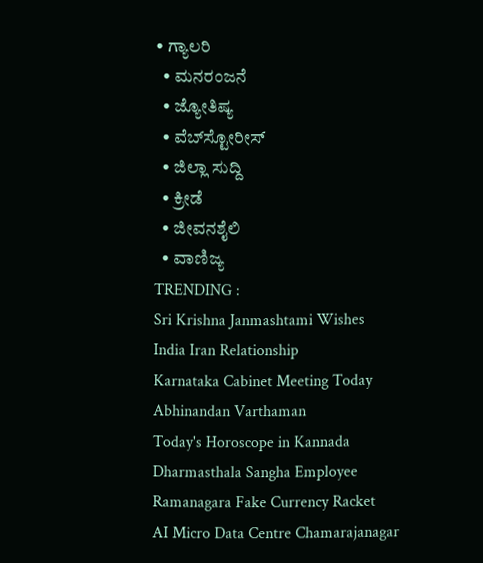• ಗ್ಯಾಲರಿ
  • ಮನರಂಜನೆ
  • ಜ್ಯೋತಿಷ್ಯ
  • ವೆಬ್‌ಸ್ಟೋರೀಸ್
  • ಜಿಲ್ಲಾ ಸುದ್ದಿ
  • ಕ್ರೀಡೆ
  • ಜೀವನಶೈಲಿ
  • ವಾಣಿಜ್ಯ
TRENDING :
Sri Krishna Janmashtami Wishes
India Iran Relationship
Karnataka Cabinet Meeting Today
Abhinandan Varthaman
Today's Horoscope in Kannada
Dharmasthala Sangha Employee
Ramanagara Fake Currency Racket
AI Micro Data Centre Chamarajanagar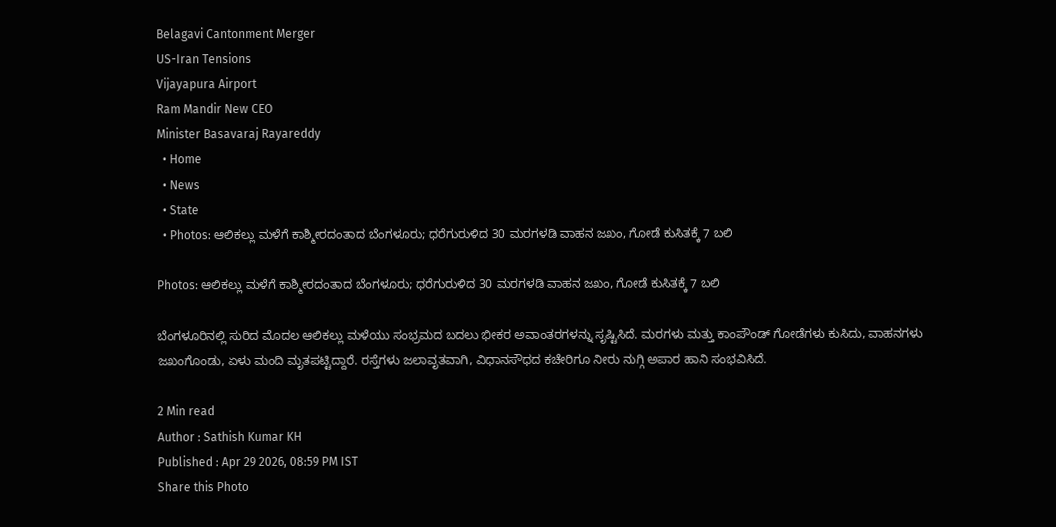Belagavi Cantonment Merger
US-Iran Tensions
Vijayapura Airport
Ram Mandir New CEO
Minister Basavaraj Rayareddy
  • Home
  • News
  • State
  • Photos: ಆಲಿಕಲ್ಲು ಮಳೆಗೆ ಕಾಶ್ಮೀರದಂತಾದ ಬೆಂಗಳೂರು; ಧರೆಗುರುಳಿದ 30 ಮರಗಳಡಿ ವಾಹನ ಜಖಂ, ಗೋಡೆ ಕುಸಿತಕ್ಕೆ 7 ಬಲಿ

Photos: ಆಲಿಕಲ್ಲು ಮಳೆಗೆ ಕಾಶ್ಮೀರದಂತಾದ ಬೆಂಗಳೂರು; ಧರೆಗುರುಳಿದ 30 ಮರಗಳಡಿ ವಾಹನ ಜಖಂ, ಗೋಡೆ ಕುಸಿತಕ್ಕೆ 7 ಬಲಿ

ಬೆಂಗಳೂರಿನಲ್ಲಿ ಸುರಿದ ಮೊದಲ ಆಲಿಕಲ್ಲು ಮಳೆಯು ಸಂಭ್ರಮದ ಬದಲು ಭೀಕರ ಅವಾಂತರಗಳನ್ನು ಸೃಷ್ಟಿಸಿದೆ. ಮರಗಳು ಮತ್ತು ಕಾಂಪೌಂಡ್ ಗೋಡೆಗಳು ಕುಸಿದು, ವಾಹನಗಳು ಜಖಂಗೊಂಡು, ಏಳು ಮಂದಿ ಮೃತಪಟ್ಟಿದ್ದಾರೆ. ರಸ್ತೆಗಳು ಜಲಾವೃತವಾಗಿ, ವಿಧಾನಸೌಧದ ಕಚೇರಿಗೂ ನೀರು ನುಗ್ಗಿ ಅಪಾರ ಹಾನಿ ಸಂಭವಿಸಿದೆ.

2 Min read
Author : Sathish Kumar KH
Published : Apr 29 2026, 08:59 PM IST
Share this Photo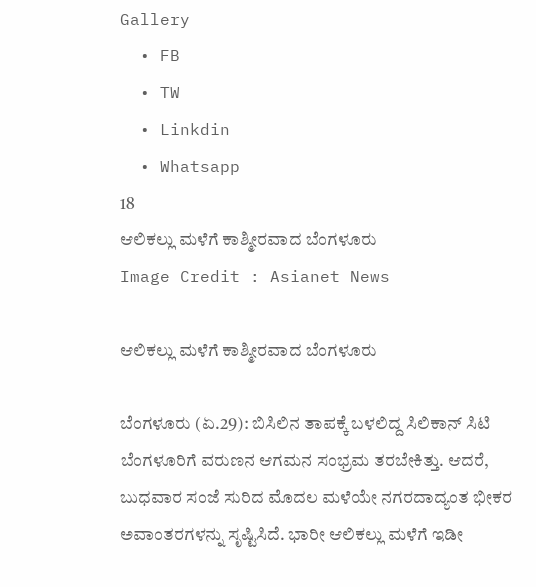Gallery
  • FB
  • TW
  • Linkdin
  • Whatsapp
18
ಆಲಿಕಲ್ಲು ಮಳೆಗೆ ಕಾಶ್ಮೀರವಾದ ಬೆಂಗಳೂರು
Image Credit : Asianet News

ಆಲಿಕಲ್ಲು ಮಳೆಗೆ ಕಾಶ್ಮೀರವಾದ ಬೆಂಗಳೂರು

ಬೆಂಗಳೂರು (ಏ.29): ಬಿಸಿಲಿನ ತಾಪಕ್ಕೆ ಬಳಲಿದ್ದ ಸಿಲಿಕಾನ್ ಸಿಟಿ ಬೆಂಗಳೂರಿಗೆ ವರುಣನ ಆಗಮನ ಸಂಭ್ರಮ ತರಬೇಕಿತ್ತು. ಆದರೆ, ಬುಧವಾರ ಸಂಜೆ ಸುರಿದ ಮೊದಲ ಮಳೆಯೇ ನಗರದಾದ್ಯಂತ ಭೀಕರ ಅವಾಂತರಗಳನ್ನು ಸೃಷ್ಟಿಸಿದೆ. ಭಾರೀ ಆಲಿಕಲ್ಲು ಮಳೆಗೆ ಇಡೀ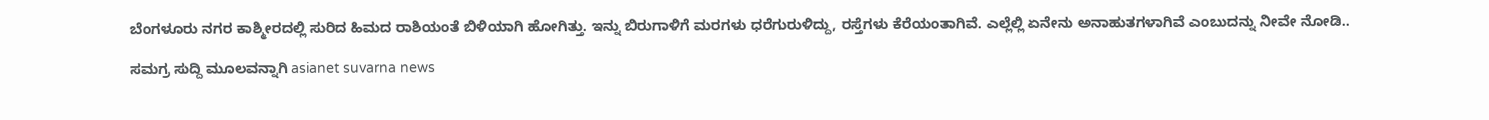ಬೆಂಗಳೂರು ನಗರ ಕಾಶ್ಮೀರದಲ್ಲಿ ಸುರಿದ ಹಿಮದ ರಾಶಿಯಂತೆ ಬಿಳಿಯಾಗಿ ಹೋಗಿತ್ತು. ಇನ್ನು ಬಿರುಗಾಳಿಗೆ ಮರಗಳು ಧರೆಗುರುಳಿದ್ದು, ರಸ್ತೆಗಳು ಕೆರೆಯಂತಾಗಿವೆ. ಎಲ್ಲೆಲ್ಲಿ ಏನೇನು ಅನಾಹುತಗಳಾಗಿವೆ ಎಂಬುದನ್ನು ನೀವೇ ನೋಡಿ..

ಸಮಗ್ರ ಸುದ್ದಿ ಮೂಲವನ್ನಾಗಿ asianet suvarna news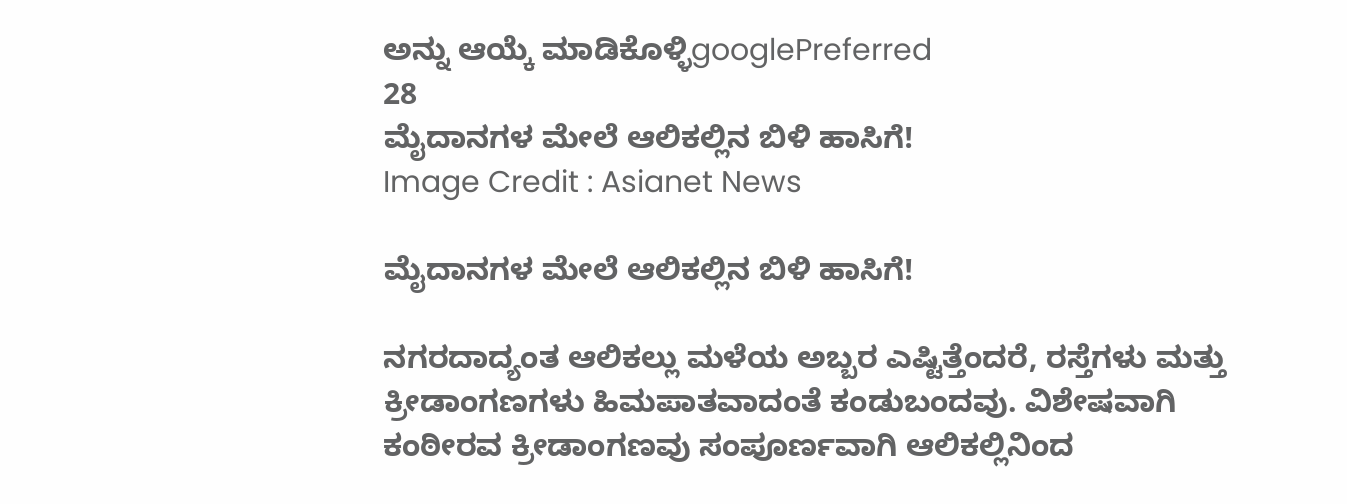ಅನ್ನು ಆಯ್ಕೆ ಮಾಡಿಕೊಳ್ಳಿgooglePreferred
28
ಮೈದಾನಗಳ ಮೇಲೆ ಆಲಿಕಲ್ಲಿನ ಬಿಳಿ ಹಾಸಿಗೆ!
Image Credit : Asianet News

ಮೈದಾನಗಳ ಮೇಲೆ ಆಲಿಕಲ್ಲಿನ ಬಿಳಿ ಹಾಸಿಗೆ!

ನಗರದಾದ್ಯಂತ ಆಲಿಕಲ್ಲು ಮಳೆಯ ಅಬ್ಬರ ಎಷ್ಟಿತ್ತೆಂದರೆ, ರಸ್ತೆಗಳು ಮತ್ತು ಕ್ರೀಡಾಂಗಣಗಳು ಹಿಮಪಾತವಾದಂತೆ ಕಂಡುಬಂದವು. ವಿಶೇಷವಾಗಿ ಕಂಠೀರವ ಕ್ರೀಡಾಂಗಣವು ಸಂಪೂರ್ಣವಾಗಿ ಆಲಿಕಲ್ಲಿನಿಂದ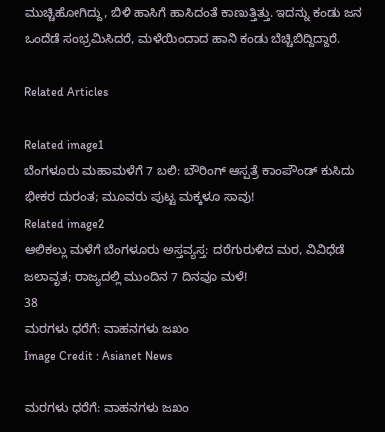ಮುಚ್ಚಿಹೋಗಿದ್ದು, ಬಿಳಿ ಹಾಸಿಗೆ ಹಾಸಿದಂತೆ ಕಾಣುತ್ತಿತ್ತು. ಇದನ್ನು ಕಂಡು ಜನ ಒಂದೆಡೆ ಸಂಭ್ರಮಿಸಿದರೆ, ಮಳೆಯಿಂದಾದ ಹಾನಿ ಕಂಡು ಬೆಚ್ಚಿಬಿದ್ದಿದ್ದಾರೆ.

Related Articles

Related image1
ಬೆಂಗಳೂರು ಮಹಾಮಳೆಗೆ 7 ಬಲಿ: ಬೌರಿಂಗ್ ಆಸ್ಪತ್ರೆ ಕಾಂಪೌಂಡ್ ಕುಸಿದು ಭೀಕರ ದುರಂತ; ಮೂವರು ಪುಟ್ಟ ಮಕ್ಕಳೂ ಸಾವು!
Related image2
ಆಲಿಕಲ್ಲು ಮಳೆಗೆ ಬೆಂಗಳೂರು ಅಸ್ತವ್ಯಸ್ತ: ದರೆಗುರುಳಿದ ಮರ, ವಿವಿಧೆಡೆ ಜಲಾವೃತ; ರಾಜ್ಯದಲ್ಲಿ ಮುಂದಿನ 7 ದಿನವೂ ಮಳೆ!
38
ಮರಗಳು ಧರೆಗೆ: ವಾಹನಗಳು ಜಖಂ
Image Credit : Asianet News

ಮರಗಳು ಧರೆಗೆ: ವಾಹನಗಳು ಜಖಂ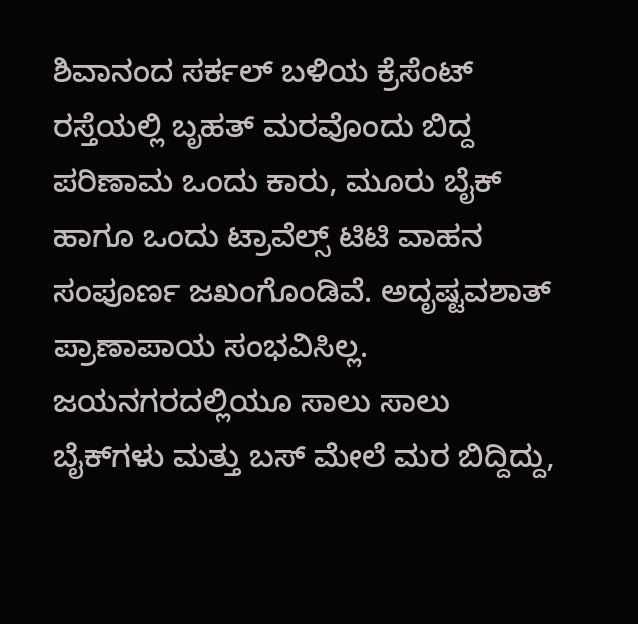ಶಿವಾನಂದ ಸರ್ಕಲ್ ಬಳಿಯ ಕ್ರೆಸೆಂಟ್ ರಸ್ತೆಯಲ್ಲಿ ಬೃಹತ್ ಮರವೊಂದು ಬಿದ್ದ ಪರಿಣಾಮ ಒಂದು ಕಾರು, ಮೂರು ಬೈಕ್ ಹಾಗೂ ಒಂದು ಟ್ರಾವೆಲ್ಸ್ ಟಿಟಿ ವಾಹನ ಸಂಪೂರ್ಣ ಜಖಂಗೊಂಡಿವೆ. ಅದೃಷ್ಟವಶಾತ್ ಪ್ರಾಣಾಪಾಯ ಸಂಭವಿಸಿಲ್ಲ. ಜಯನಗರದಲ್ಲಿಯೂ ಸಾಲು ಸಾಲು ಬೈಕ್‌ಗಳು ಮತ್ತು ಬಸ್ ಮೇಲೆ ಮರ ಬಿದ್ದಿದ್ದು,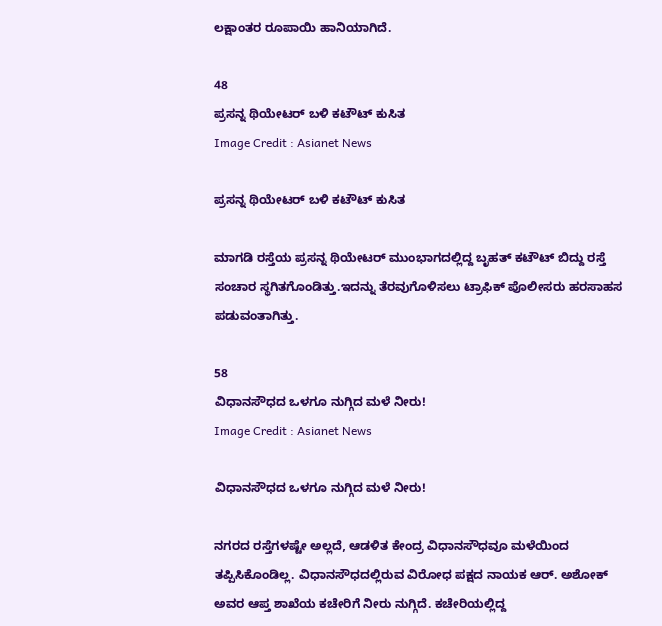ಲಕ್ಷಾಂತರ ರೂಪಾಯಿ ಹಾನಿಯಾಗಿದೆ.

48
ಪ್ರಸನ್ನ ಥಿಯೇಟರ್ ಬಳಿ ಕಟೌಟ್ ಕುಸಿತ
Image Credit : Asianet News

ಪ್ರಸನ್ನ ಥಿಯೇಟರ್ ಬಳಿ ಕಟೌಟ್ ಕುಸಿತ

ಮಾಗಡಿ ರಸ್ತೆಯ ಪ್ರಸನ್ನ ಥಿಯೇಟರ್ ಮುಂಭಾಗದಲ್ಲಿದ್ದ ಬೃಹತ್ ಕಟೌಟ್ ಬಿದ್ದು ರಸ್ತೆ ಸಂಚಾರ ಸ್ಥಗಿತಗೊಂಡಿತ್ತು.ಇದನ್ನು ತೆರವುಗೊಳಿಸಲು ಟ್ರಾಫಿಕ್ ಪೊಲೀಸರು ಹರಸಾಹಸ ಪಡುವಂತಾಗಿತ್ತು.

58
ವಿಧಾನಸೌಧದ ಒಳಗೂ ನುಗ್ಗಿದ ಮಳೆ ನೀರು!
Image Credit : Asianet News

ವಿಧಾನಸೌಧದ ಒಳಗೂ ನುಗ್ಗಿದ ಮಳೆ ನೀರು!

ನಗರದ ರಸ್ತೆಗಳಷ್ಟೇ ಅಲ್ಲದೆ, ಆಡಳಿತ ಕೇಂದ್ರ ವಿಧಾನಸೌಧವೂ ಮಳೆಯಿಂದ ತಪ್ಪಿಸಿಕೊಂಡಿಲ್ಲ. ವಿಧಾನಸೌಧದಲ್ಲಿರುವ ವಿರೋಧ ಪಕ್ಷದ ನಾಯಕ ಆರ್. ಅಶೋಕ್ ಅವರ ಆಪ್ತ ಶಾಖೆಯ ಕಚೇರಿಗೆ ನೀರು ನುಗ್ಗಿದೆ. ಕಚೇರಿಯಲ್ಲಿದ್ದ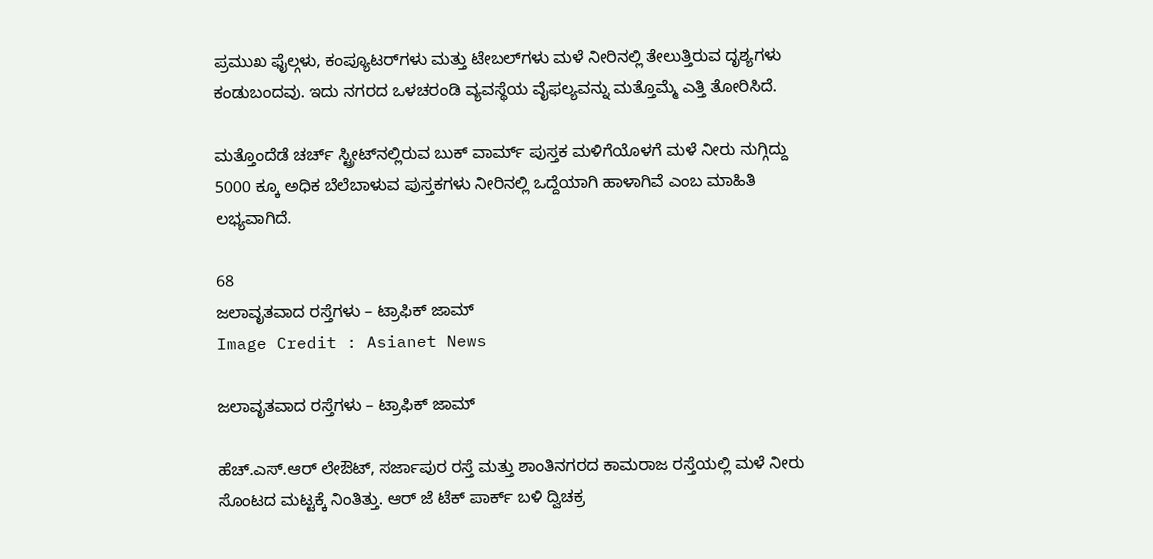ಪ್ರಮುಖ ಫೈಲ್ಗಳು, ಕಂಪ್ಯೂಟರ್‌ಗಳು ಮತ್ತು ಟೇಬಲ್‌ಗಳು ಮಳೆ ನೀರಿನಲ್ಲಿ ತೇಲುತ್ತಿರುವ ದೃಶ್ಯಗಳು ಕಂಡುಬಂದವು. ಇದು ನಗರದ ಒಳಚರಂಡಿ ವ್ಯವಸ್ಥೆಯ ವೈಫಲ್ಯವನ್ನು ಮತ್ತೊಮ್ಮೆ ಎತ್ತಿ ತೋರಿಸಿದೆ.

ಮತ್ತೊಂದೆಡೆ ಚರ್ಚ್‌ ಸ್ಟ್ರೀಟ್‌ನಲ್ಲಿರುವ ಬುಕ್ ವಾರ್ಮ್ ಪುಸ್ತಕ ಮಳಿಗೆಯೊಳಗೆ ಮಳೆ ನೀರು ನುಗ್ಗಿದ್ದು 5000 ಕ್ಕೂ ಅಧಿಕ ಬೆಲೆಬಾಳುವ ಪುಸ್ತಕಗಳು ನೀರಿನಲ್ಲಿ ಒದ್ದೆಯಾಗಿ ಹಾಳಾಗಿವೆ ಎಂಬ ಮಾಹಿತಿ ಲಭ್ಯವಾಗಿದೆ.

68
ಜಲಾವೃತವಾದ ರಸ್ತೆಗಳು – ಟ್ರಾಫಿಕ್ ಜಾಮ್
Image Credit : Asianet News

ಜಲಾವೃತವಾದ ರಸ್ತೆಗಳು – ಟ್ರಾಫಿಕ್ ಜಾಮ್

ಹೆಚ್.ಎಸ್.ಆರ್ ಲೇಔಟ್, ಸರ್ಜಾಪುರ ರಸ್ತೆ ಮತ್ತು ಶಾಂತಿನಗರದ ಕಾಮರಾಜ ರಸ್ತೆಯಲ್ಲಿ ಮಳೆ ನೀರು ಸೊಂಟದ ಮಟ್ಟಕ್ಕೆ ನಿಂತಿತ್ತು. ಆರ್ ಜೆ ಟೆಕ್ ಪಾರ್ಕ್ ಬಳಿ ದ್ವಿಚಕ್ರ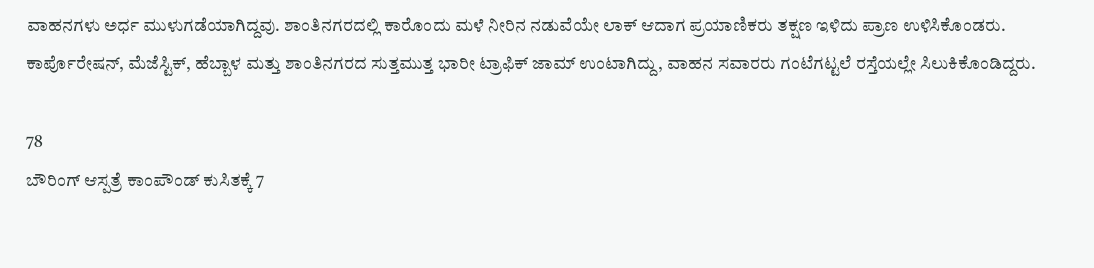ವಾಹನಗಳು ಅರ್ಧ ಮುಳುಗಡೆಯಾಗಿದ್ದವು. ಶಾಂತಿನಗರದಲ್ಲಿ ಕಾರೊಂದು ಮಳೆ ನೀರಿನ ನಡುವೆಯೇ ಲಾಕ್ ಆದಾಗ ಪ್ರಯಾಣಿಕರು ತಕ್ಷಣ ಇಳಿದು ಪ್ರಾಣ ಉಳಿಸಿಕೊಂಡರು. ಕಾರ್ಪೊರೇಷನ್, ಮೆಜೆಸ್ಟಿಕ್, ಹೆಬ್ಬಾಳ ಮತ್ತು ಶಾಂತಿನಗರದ ಸುತ್ತಮುತ್ತ ಭಾರೀ ಟ್ರಾಫಿಕ್ ಜಾಮ್ ಉಂಟಾಗಿದ್ದು, ವಾಹನ ಸವಾರರು ಗಂಟೆಗಟ್ಟಲೆ ರಸ್ತೆಯಲ್ಲೇ ಸಿಲುಕಿಕೊಂಡಿದ್ದರು.

78
ಬೌರಿಂಗ್ ಆಸ್ಪತ್ರೆ ಕಾಂಪೌಂಡ್ ಕುಸಿತಕ್ಕೆ 7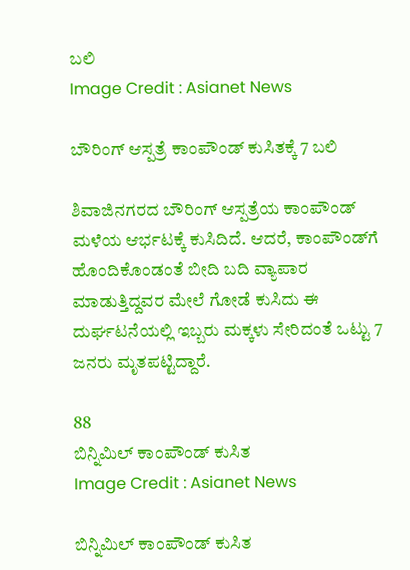ಬಲಿ
Image Credit : Asianet News

ಬೌರಿಂಗ್ ಆಸ್ಪತ್ರೆ ಕಾಂಪೌಂಡ್ ಕುಸಿತಕ್ಕೆ 7 ಬಲಿ

ಶಿವಾಜಿನಗರದ ಬೌರಿಂಗ್ ಆಸ್ಪತ್ರೆಯ ಕಾಂಪೌಂಡ್ ಮಳೆಯ ಆರ್ಭಟಕ್ಕೆ ಕುಸಿದಿದೆ. ಆದರೆ, ಕಾಂಪೌಂಡ್‌ಗೆ ಹೊಂದಿಕೊಂಡಂತೆ ಬೀದಿ ಬದಿ ವ್ಯಾಪಾರ ಮಾಡುತ್ತಿದ್ದವರ ಮೇಲೆ ಗೋಡೆ ಕುಸಿದು ಈ ದುರ್ಘಟನೆಯಲ್ಲಿ ಇಬ್ಬರು ಮಕ್ಕಳು ಸೇರಿದಂತೆ ಒಟ್ಟು 7 ಜನರು ಮೃತಪಟ್ಟಿದ್ದಾರೆ.

88
ಬಿನ್ನಿಮಿಲ್ ಕಾಂಪೌಂಡ್ ಕುಸಿತ
Image Credit : Asianet News

ಬಿನ್ನಿಮಿಲ್ ಕಾಂಪೌಂಡ್ ಕುಸಿತ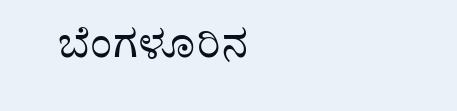ಬೆಂಗಳೂರಿನ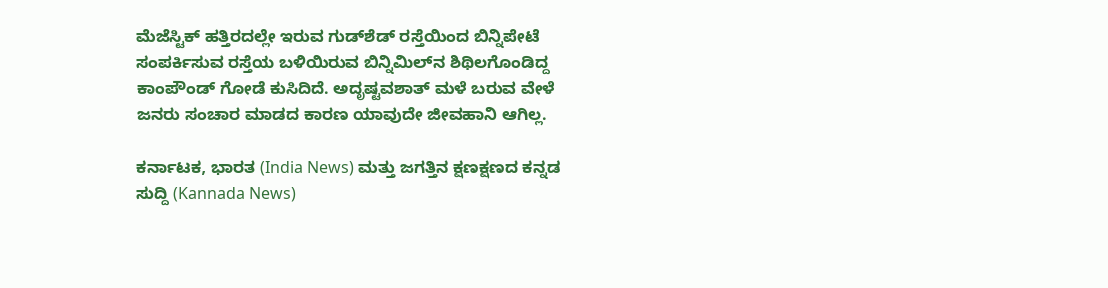ಮೆಜೆಸ್ಟಿಕ್ ಹತ್ತಿರದಲ್ಲೇ ಇರುವ ಗುಡ್‌ಶೆಡ್ ರಸ್ತೆಯಿಂದ ಬಿನ್ನಿಪೇಟೆ ಸಂಪರ್ಕಿಸುವ ರಸ್ತೆಯ ಬಳಿಯಿರುವ ಬಿನ್ನಿಮಿಲ್‌ನ ಶಿಥಿಲಗೊಂಡಿದ್ದ ಕಾಂಪೌಂಡ್ ಗೋಡೆ ಕುಸಿದಿದೆ. ಅದೃಷ್ಟವಶಾತ್ ಮಳೆ ಬರುವ ವೇಳೆ ಜನರು ಸಂಚಾರ ಮಾಡದ ಕಾರಣ ಯಾವುದೇ ಜೀವಹಾನಿ ಆಗಿಲ್ಲ.

ಕರ್ನಾಟಕ, ಭಾರತ (India News) ಮತ್ತು ಜಗತ್ತಿನ ಕ್ಷಣಕ್ಷಣದ ಕನ್ನಡ ಸುದ್ದಿ (Kannada News)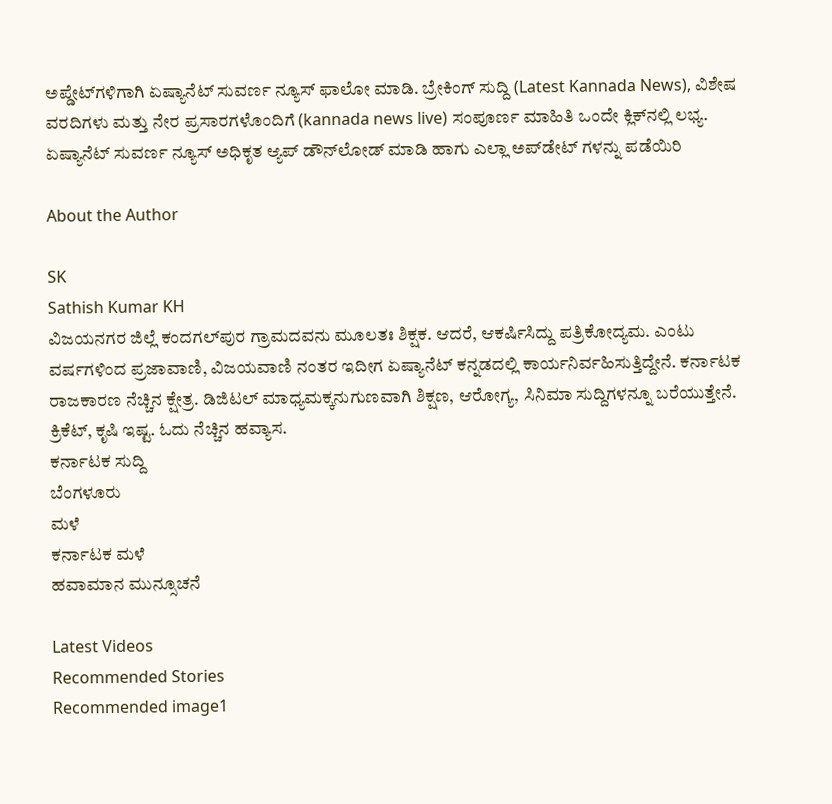ಅಪ್ಡೇಟ್‌ಗಳಿಗಾಗಿ ಏಷ್ಯಾನೆಟ್ ಸುವರ್ಣ ನ್ಯೂಸ್‌ ಫಾಲೋ ಮಾಡಿ. ಬ್ರೇಕಿಂಗ್ ಸುದ್ದಿ (Latest Kannada News), ವಿಶೇಷ ವರದಿಗಳು ಮತ್ತು ನೇರ ಪ್ರಸಾರಗಳೊಂದಿಗೆ (kannada news live) ಸಂಪೂರ್ಣ ಮಾಹಿತಿ ಒಂದೇ ಕ್ಲಿಕ್‌ನಲ್ಲಿ ಲಭ್ಯ. ಏಷ್ಯಾನೆಟ್ ಸುವರ್ಣ ನ್ಯೂಸ್ ಅಧಿಕೃತ ಆ್ಯಪ್ ಡೌನ್‌ಲೋಡ್ ಮಾಡಿ ಹಾಗು ಎಲ್ಲಾ ಅಪ್‌ಡೇಟ್ ಗಳನ್ನು ಪಡೆಯಿರಿ

About the Author

SK
Sathish Kumar KH
ವಿಜಯನಗರ ಜಿಲ್ಲೆ ಕಂದಗಲ್‌ಪುರ ಗ್ರಾಮದವನು ಮೂಲತಃ ಶಿಕ್ಷಕ. ಆದರೆ, ಆಕರ್ಷಿಸಿದ್ದು ಪತ್ರಿಕೋದ್ಯಮ. ಎಂಟು ವರ್ಷಗಳಿಂದ ಪ್ರಜಾವಾಣಿ, ವಿಜಯವಾಣಿ ನಂತರ ಇದೀಗ ಏಷ್ಯಾನೆಟ್ ಕನ್ನಡದಲ್ಲಿ ಕಾರ್ಯನಿರ್ವಹಿಸುತ್ತಿದ್ದೇನೆ. ಕರ್ನಾಟಕ ರಾಜಕಾರಣ ನೆಚ್ಚಿನ ಕ್ಷೇತ್ರ. ಡಿಜಿಟಲ್ ಮಾಧ್ಯಮಕ್ಕನುಗುಣವಾಗಿ ಶಿಕ್ಷಣ, ಆರೋಗ್ಯ, ಸಿನಿಮಾ ಸುದ್ದಿಗಳನ್ನೂ ಬರೆಯುತ್ತೇನೆ. ಕ್ರಿಕೆಟ್, ಕೃಷಿ ಇಷ್ಟ. ಓದು ನೆಚ್ಚಿನ ಹವ್ಯಾಸ.
ಕರ್ನಾಟಕ ಸುದ್ದಿ
ಬೆಂಗಳೂರು
ಮಳೆ
ಕರ್ನಾಟಕ ಮಳೆ
ಹವಾಮಾನ ಮುನ್ಸೂಚನೆ

Latest Videos
Recommended Stories
Recommended image1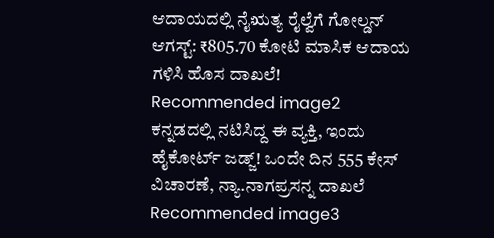ಆದಾಯದಲ್ಲಿ ನೈಋತ್ಯ ರೈಲ್ವೆಗೆ ಗೋಲ್ಡನ್ ಆಗಸ್ಟ್: ₹805.70 ಕೋಟಿ ಮಾಸಿಕ ಆದಾಯ ಗಳಿಸಿ ಹೊಸ ದಾಖಲೆ!
Recommended image2
ಕನ್ನಡದಲ್ಲಿ ನಟಿಸಿದ್ದ ಈ ವ್ಯಕ್ತಿ, ಇಂದು ಹೈಕೋರ್ಟ್ ಜಡ್ಜ್! ಒಂದೇ ದಿನ 555 ಕೇಸ್ ವಿಚಾರಣೆ, ನ್ಯಾ.ನಾಗಪ್ರಸನ್ನ ದಾಖಲೆ
Recommended image3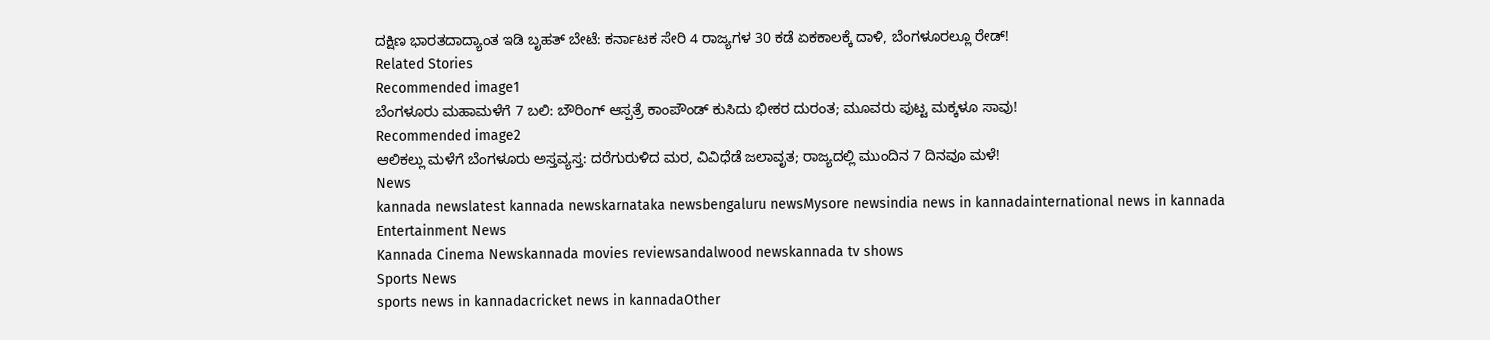ದಕ್ಷಿಣ ಭಾರತದಾದ್ಯಾಂತ ಇಡಿ ಬೃಹತ್ ಬೇಟೆ: ಕರ್ನಾಟಕ ಸೇರಿ 4 ರಾಜ್ಯಗಳ 30 ಕಡೆ ಏಕಕಾಲಕ್ಕೆ ದಾಳಿ, ಬೆಂಗಳೂರಲ್ಲೂ ರೇಡ್!
Related Stories
Recommended image1
ಬೆಂಗಳೂರು ಮಹಾಮಳೆಗೆ 7 ಬಲಿ: ಬೌರಿಂಗ್ ಆಸ್ಪತ್ರೆ ಕಾಂಪೌಂಡ್ ಕುಸಿದು ಭೀಕರ ದುರಂತ; ಮೂವರು ಪುಟ್ಟ ಮಕ್ಕಳೂ ಸಾವು!
Recommended image2
ಆಲಿಕಲ್ಲು ಮಳೆಗೆ ಬೆಂಗಳೂರು ಅಸ್ತವ್ಯಸ್ತ: ದರೆಗುರುಳಿದ ಮರ, ವಿವಿಧೆಡೆ ಜಲಾವೃತ; ರಾಜ್ಯದಲ್ಲಿ ಮುಂದಿನ 7 ದಿನವೂ ಮಳೆ!
News
kannada newslatest kannada newskarnataka newsbengaluru newsMysore newsindia news in kannadainternational news in kannada
Entertainment News
Kannada Cinema Newskannada movies reviewsandalwood newskannada tv shows
Sports News
sports news in kannadacricket news in kannadaOther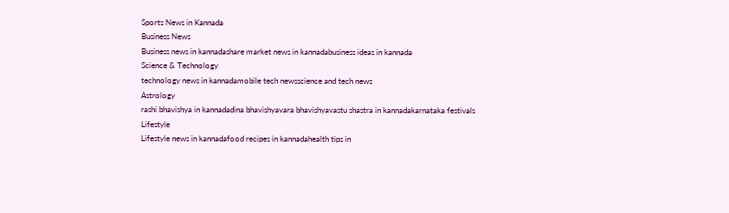Sports News in Kannada
Business News
Business news in kannadashare market news in kannadabusiness ideas in kannada
Science & Technology
technology news in kannadamobile tech newsscience and tech news
Astrology
rashi bhavishya in kannadadina bhavishyavara bhavishyavastu shastra in kannadakarnataka festivals
Lifestyle
Lifestyle news in kannadafood recipes in kannadahealth tips in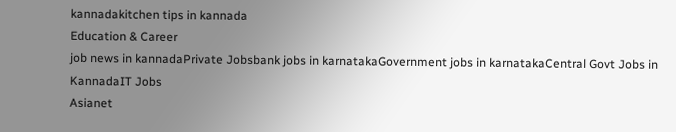kannadakitchen tips in kannada
Education & Career
job news in kannadaPrivate Jobsbank jobs in karnatakaGovernment jobs in karnatakaCentral Govt Jobs in KannadaIT Jobs
Asianet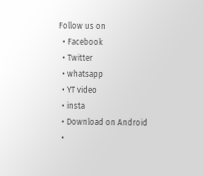Follow us on
  • Facebook
  • Twitter
  • whatsapp
  • YT video
  • insta
  • Download on Android
  •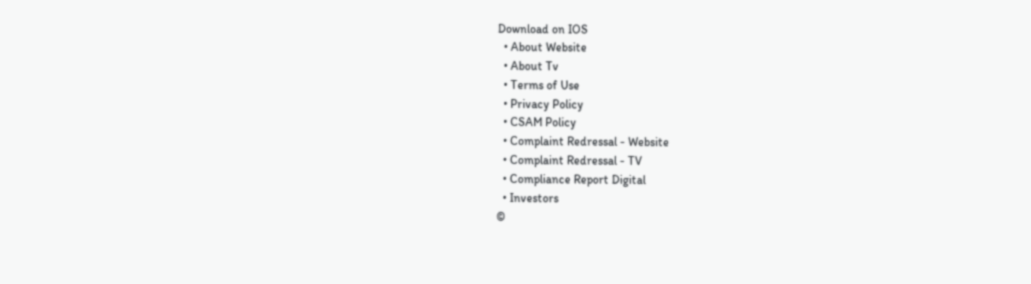Download on IOS
  • About Website
  • About Tv
  • Terms of Use
  • Privacy Policy
  • CSAM Policy
  • Complaint Redressal - Website
  • Complaint Redressal - TV
  • Compliance Report Digital
  • Investors
©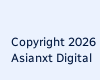Copyright 2026 Asianxt Digital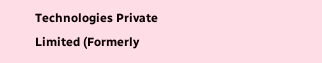Technologies Private Limited (Formerly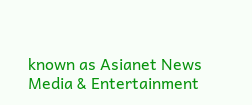known as Asianet News Media & Entertainment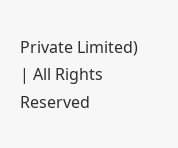Private Limited) | All Rights Reserved